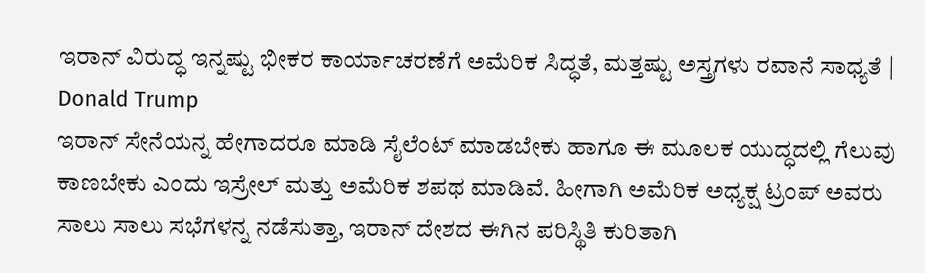ಇರಾನ್ ವಿರುದ್ಧ ಇನ್ನಷ್ಟು ಭೀಕರ ಕಾರ್ಯಾಚರಣೆಗೆ ಅಮೆರಿಕ ಸಿದ್ಧತೆ, ಮತ್ತಷ್ಟು ಅಸ್ತ್ರಗಳು ರವಾನೆ ಸಾಧ್ಯತೆ | Donald Trump
ಇರಾನ್ ಸೇನೆಯನ್ನ ಹೇಗಾದರೂ ಮಾಡಿ ಸೈಲೆಂಟ್ ಮಾಡಬೇಕು ಹಾಗೂ ಈ ಮೂಲಕ ಯುದ್ಧದಲ್ಲಿ ಗೆಲುವು ಕಾಣಬೇಕು ಎಂದು ಇಸ್ರೇಲ್ ಮತ್ತು ಅಮೆರಿಕ ಶಪಥ ಮಾಡಿವೆ. ಹೀಗಾಗಿ ಅಮೆರಿಕ ಅಧ್ಯಕ್ಷ ಟ್ರಂಪ್ ಅವರು ಸಾಲು ಸಾಲು ಸಭೆಗಳನ್ನ ನಡೆಸುತ್ತಾ, ಇರಾನ್ ದೇಶದ ಈಗಿನ ಪರಿಸ್ಥಿತಿ ಕುರಿತಾಗಿ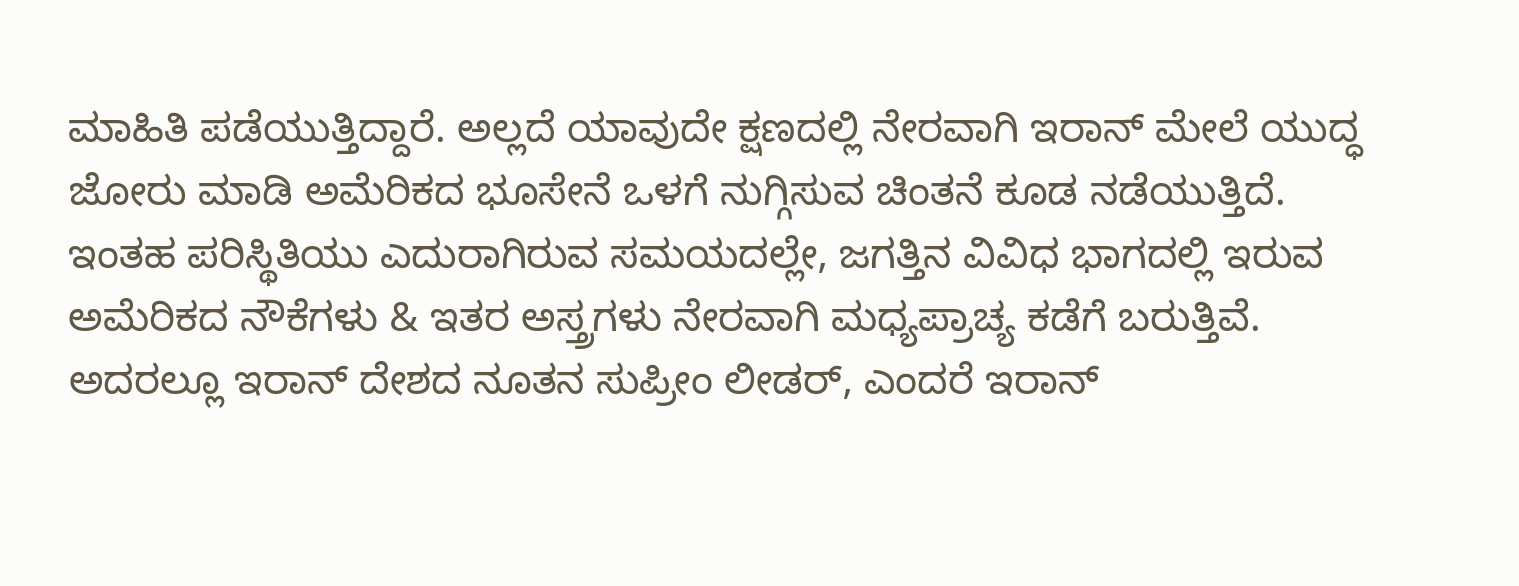ಮಾಹಿತಿ ಪಡೆಯುತ್ತಿದ್ದಾರೆ. ಅಲ್ಲದೆ ಯಾವುದೇ ಕ್ಷಣದಲ್ಲಿ ನೇರವಾಗಿ ಇರಾನ್ ಮೇಲೆ ಯುದ್ಧ ಜೋರು ಮಾಡಿ ಅಮೆರಿಕದ ಭೂಸೇನೆ ಒಳಗೆ ನುಗ್ಗಿಸುವ ಚಿಂತನೆ ಕೂಡ ನಡೆಯುತ್ತಿದೆ. ಇಂತಹ ಪರಿಸ್ಥಿತಿಯು ಎದುರಾಗಿರುವ ಸಮಯದಲ್ಲೇ, ಜಗತ್ತಿನ ವಿವಿಧ ಭಾಗದಲ್ಲಿ ಇರುವ ಅಮೆರಿಕದ ನೌಕೆಗಳು & ಇತರ ಅಸ್ತ್ರಗಳು ನೇರವಾಗಿ ಮಧ್ಯಪ್ರಾಚ್ಯ ಕಡೆಗೆ ಬರುತ್ತಿವೆ. ಅದರಲ್ಲೂ ಇರಾನ್ ದೇಶದ ನೂತನ ಸುಪ್ರೀಂ ಲೀಡರ್, ಎಂದರೆ ಇರಾನ್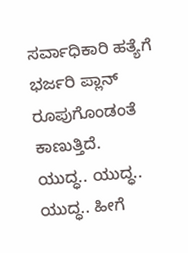ಸರ್ವಾಧಿಕಾರಿ ಹತ್ಯೆಗೆ ಭರ್ಜರಿ ಪ್ಲಾನ್ ರೂಪುಗೊಂಡಂತೆ ಕಾಣುತ್ತಿದೆ.
ಯುದ್ಧ.. ಯುದ್ಧ.. ಯುದ್ಧ.. ಹೀಗೆ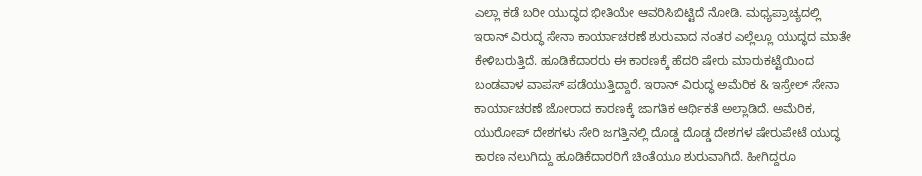ಎಲ್ಲಾ ಕಡೆ ಬರೀ ಯುದ್ಧದ ಭೀತಿಯೇ ಆವರಿಸಿಬಿಟ್ಟಿದೆ ನೋಡಿ. ಮಧ್ಯಪ್ರಾಚ್ಯದಲ್ಲಿ ಇರಾನ್ ವಿರುದ್ಧ ಸೇನಾ ಕಾರ್ಯಾಚರಣೆ ಶುರುವಾದ ನಂತರ ಎಲ್ಲೆಲ್ಲೂ ಯುದ್ಧದ ಮಾತೇ ಕೇಳಿಬರುತ್ತಿದೆ. ಹೂಡಿಕೆದಾರರು ಈ ಕಾರಣಕ್ಕೆ ಹೆದರಿ ಷೇರು ಮಾರುಕಟ್ಟೆಯಿಂದ ಬಂಡವಾಳ ವಾಪಸ್ ಪಡೆಯುತ್ತಿದ್ದಾರೆ. ಇರಾನ್ ವಿರುದ್ಧ ಅಮೆರಿಕ & ಇಸ್ರೇಲ್ ಸೇನಾ ಕಾರ್ಯಾಚರಣೆ ಜೋರಾದ ಕಾರಣಕ್ಕೆ ಜಾಗತಿಕ ಆರ್ಥಿಕತೆ ಅಲ್ಲಾಡಿದೆ. ಅಮೆರಿಕ, ಯುರೋಪ್ ದೇಶಗಳು ಸೇರಿ ಜಗತ್ತಿನಲ್ಲಿ ದೊಡ್ಡ ದೊಡ್ಡ ದೇಶಗಳ ಷೇರುಪೇಟೆ ಯುದ್ಧ ಕಾರಣ ನಲುಗಿದ್ದು ಹೂಡಿಕೆದಾರರಿಗೆ ಚಿಂತೆಯೂ ಶುರುವಾಗಿದೆ. ಹೀಗಿದ್ದರೂ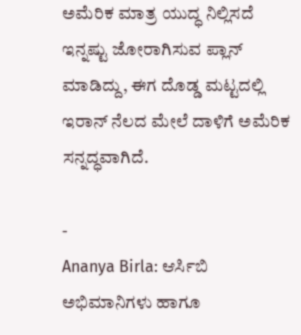ಅಮೆರಿಕ ಮಾತ್ರ ಯುದ್ಧ ನಿಲ್ಲಿಸದೆ ಇನ್ನಷ್ಟು ಜೋರಾಗಿಸುವ ಪ್ಲಾನ್ ಮಾಡಿದ್ದು, ಈಗ ದೊಡ್ಡ ಮಟ್ಟದಲ್ಲಿ ಇರಾನ್ ನೆಲದ ಮೇಲೆ ದಾಳಿಗೆ ಅಮೆರಿಕ ಸನ್ನದ್ಧವಾಗಿದೆ.

-
Ananya Birla: ಆರ್ಸಿಬಿ ಅಭಿಮಾನಿಗಳು ಹಾಗೂ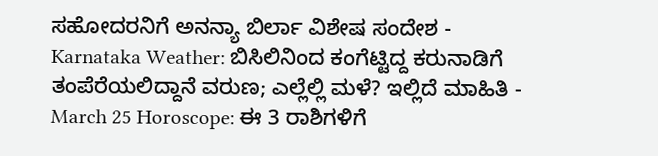ಸಹೋದರನಿಗೆ ಅನನ್ಯಾ ಬಿರ್ಲಾ ವಿಶೇಷ ಸಂದೇಶ -
Karnataka Weather: ಬಿಸಿಲಿನಿಂದ ಕಂಗೆಟ್ಟಿದ್ದ ಕರುನಾಡಿಗೆ ತಂಪೆರೆಯಲಿದ್ದಾನೆ ವರುಣ; ಎಲ್ಲೆಲ್ಲಿ ಮಳೆ? ಇಲ್ಲಿದೆ ಮಾಹಿತಿ -
March 25 Horoscope: ಈ 3 ರಾಶಿಗಳಿಗೆ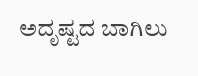ಅದೃಷ್ಟದ ಬಾಗಿಲು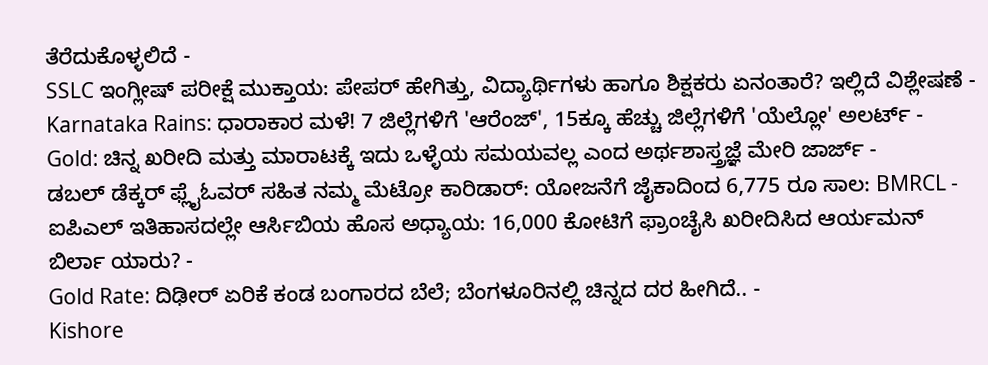ತೆರೆದುಕೊಳ್ಳಲಿದೆ -
SSLC ಇಂಗ್ಲೀಷ್ ಪರೀಕ್ಷೆ ಮುಕ್ತಾಯ: ಪೇಪರ್ ಹೇಗಿತ್ತು, ವಿದ್ಯಾರ್ಥಿಗಳು ಹಾಗೂ ಶಿಕ್ಷಕರು ಏನಂತಾರೆ? ಇಲ್ಲಿದೆ ವಿಶ್ಲೇಷಣೆ -
Karnataka Rains: ಧಾರಾಕಾರ ಮಳೆ! 7 ಜಿಲ್ಲೆಗಳಿಗೆ 'ಆರೆಂಜ್', 15ಕ್ಕೂ ಹೆಚ್ಚು ಜಿಲ್ಲೆಗಳಿಗೆ 'ಯೆಲ್ಲೋ' ಅಲರ್ಟ್ -
Gold: ಚಿನ್ನ ಖರೀದಿ ಮತ್ತು ಮಾರಾಟಕ್ಕೆ ಇದು ಒಳ್ಳೆಯ ಸಮಯವಲ್ಲ ಎಂದ ಅರ್ಥಶಾಸ್ತ್ರಜ್ಞೆ ಮೇರಿ ಜಾರ್ಜ್ -
ಡಬಲ್ ಡೆಕ್ಕರ್ ಫ್ಲೈಓವರ್ ಸಹಿತ ನಮ್ಮ ಮೆಟ್ರೋ ಕಾರಿಡಾರ್: ಯೋಜನೆಗೆ ಜೈಕಾದಿಂದ 6,775 ರೂ ಸಾಲ: BMRCL -
ಐಪಿಎಲ್ ಇತಿಹಾಸದಲ್ಲೇ ಆರ್ಸಿಬಿಯ ಹೊಸ ಅಧ್ಯಾಯ: 16,000 ಕೋಟಿಗೆ ಫ್ರಾಂಚೈಸಿ ಖರೀದಿಸಿದ ಆರ್ಯಮನ್ ಬಿರ್ಲಾ ಯಾರು? -
Gold Rate: ದಿಢೀರ್ ಏರಿಕೆ ಕಂಡ ಬಂಗಾರದ ಬೆಲೆ; ಬೆಂಗಳೂರಿನಲ್ಲಿ ಚಿನ್ನದ ದರ ಹೀಗಿದೆ.. -
Kishore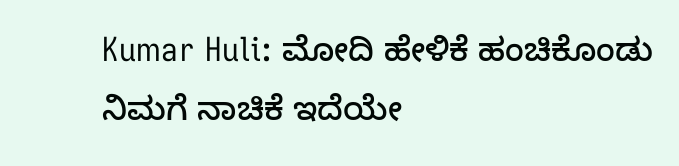Kumar Huli: ಮೋದಿ ಹೇಳಿಕೆ ಹಂಚಿಕೊಂಡು ನಿಮಗೆ ನಾಚಿಕೆ ಇದೆಯೇ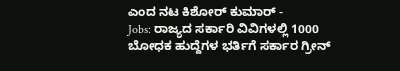ಎಂದ ನಟ ಕಿಶೋರ್ ಕುಮಾರ್ -
Jobs: ರಾಜ್ಯದ ಸರ್ಕಾರಿ ವಿವಿಗಳಲ್ಲಿ 1000 ಬೋಧಕ ಹುದ್ದೆಗಳ ಭರ್ತಿಗೆ ಸರ್ಕಾರ ಗ್ರೀನ್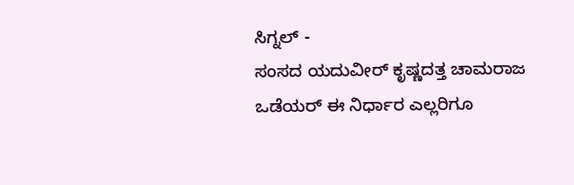ಸಿಗ್ನಲ್ -
ಸಂಸದ ಯದುವೀರ್ ಕೃಷ್ಣದತ್ತ ಚಾಮರಾಜ ಒಡೆಯರ್ ಈ ನಿರ್ಧಾರ ಎಲ್ಲರಿಗೂ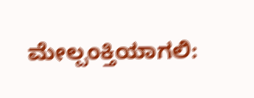ಮೇಲ್ಪಂಕ್ತಿಯಾಗಲಿ: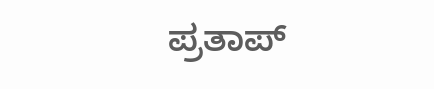ಪ್ರತಾಪ್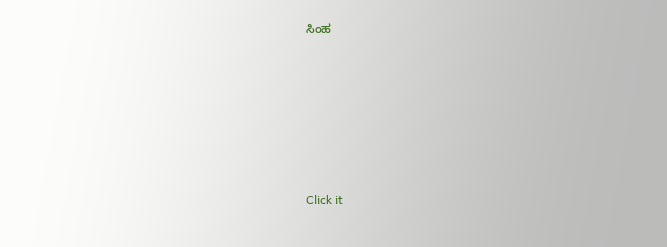ಸಿಂಹ












Click it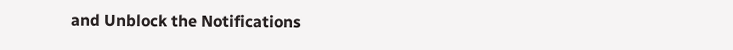and Unblock the Notifications